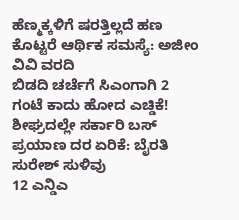ಹೆಣ್ಮಕ್ಕಳಿಗೆ ಷರತ್ತಿಲ್ಲದೆ ಹಣ ಕೊಟ್ಟರೆ ಆರ್ಥಿಕ ಸಮಸ್ಯೆ: ಅಜೀಂ ವಿವಿ ವರದಿ
ಬಿಡದಿ ಚರ್ಚೆಗೆ ಸಿಎಂಗಾಗಿ 2 ಗಂಟೆ ಕಾದು ಹೋದ ಎಚ್ಡಿಕೆ!
ಶೀಘ್ರದಲ್ಲೇ ಸರ್ಕಾರಿ ಬಸ್ ಪ್ರಯಾಣ ದರ ಏರಿಕೆ: ಬೈರತಿ ಸುರೇಶ್ ಸುಳಿವು
12 ಎನ್ಡಿಎ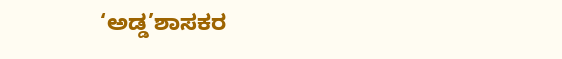‘ಅಡ್ಡ’ಶಾಸಕರ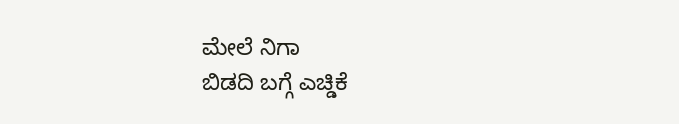ಮೇಲೆ ನಿಗಾ
ಬಿಡದಿ ಬಗ್ಗೆ ಎಚ್ಡಿಕೆ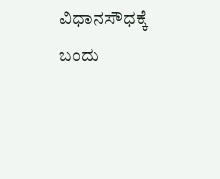ವಿಧಾನಸೌಧಕ್ಕೆ ಬಂದು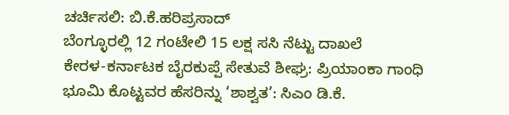ಚರ್ಚಿಸಲಿ: ಬಿ.ಕೆ.ಹರಿಪ್ರಸಾದ್
ಬೆಂಗ್ಳೂರಲ್ಲಿ 12 ಗಂಟೇಲಿ 15 ಲಕ್ಷ ಸಸಿ ನೆಟ್ಟು ದಾಖಲೆ
ಕೇರಳ-ಕರ್ನಾಟಕ ಬೈರಕುಪ್ಪೆ ಸೇತುವೆ ಶೀಘ್ರ: ಪ್ರಿಯಾಂಕಾ ಗಾಂಧಿ
ಭೂಮಿ ಕೊಟ್ಟವರ ಹೆಸರಿನ್ನು ‘ಶಾಶ್ವತ’: ಸಿಎಂ ಡಿ.ಕೆ.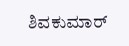ಶಿವಕುಮಾರ್